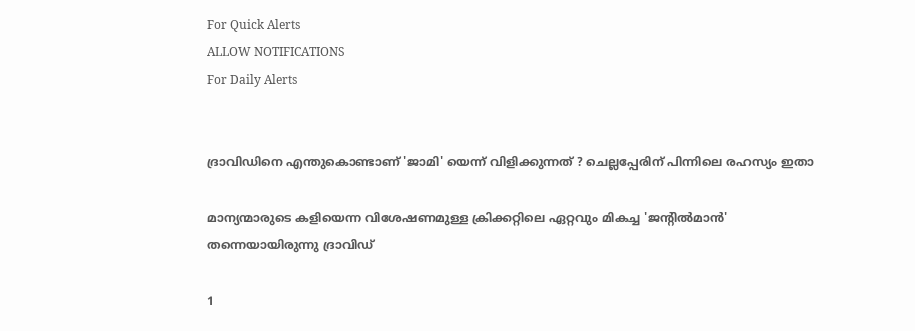For Quick Alerts
ALLOW NOTIFICATIONS
For Daily Alerts


ദ്രാവിഡിനെ എന്തുകൊണ്ടാണ് 'ജാമി' യെന്ന് വിളിക്കുന്നത് ? ചെല്ലപ്പേരിന് പിന്നിലെ രഹസ്യം ഇതാ

മാന്യന്മാരുടെ കളിയെന്ന വിശേഷണമുള്ള ക്രിക്കറ്റിലെ ഏറ്റവും മികച്ച 'ജന്റില്‍മാന്‍' തന്നെയായിരുന്നു ദ്രാവിഡ്

1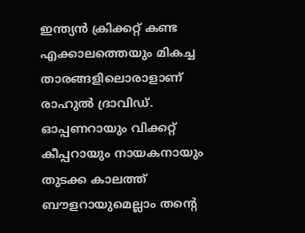ഇന്ത്യന്‍ ക്രിക്കറ്റ് കണ്ട എക്കാലത്തെയും മികച്ച താരങ്ങളിലൊരാളാണ് രാഹുല്‍ ദ്രാവിഡ്. ഓപ്പണറായും വിക്കറ്റ് കീപ്പറായും നായകനായും തുടക്ക കാലത്ത് ബൗളറായുമെല്ലാം തന്റെ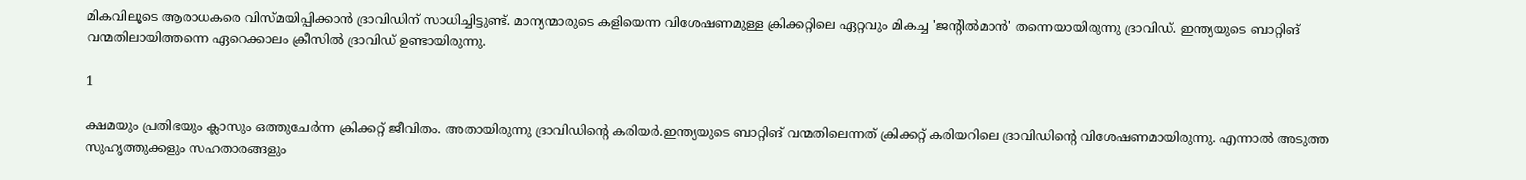മികവിലൂടെ ആരാധകരെ വിസ്മയിപ്പിക്കാന്‍ ദ്രാവിഡിന് സാധിച്ചിട്ടുണ്ട്. മാന്യന്മാരുടെ കളിയെന്ന വിശേഷണമുള്ള ക്രിക്കറ്റിലെ ഏറ്റവും മികച്ച 'ജന്റില്‍മാന്‍' തന്നെയായിരുന്നു ദ്രാവിഡ്. ഇന്ത്യയുടെ ബാറ്റിങ് വന്മതിലായിത്തന്നെ ഏറെക്കാലം ക്രീസില്‍ ദ്രാവിഡ് ഉണ്ടായിരുന്നു.

1

ക്ഷമയും പ്രതിഭയും ക്ലാസും ഒത്തുചേര്‍ന്ന ക്രിക്കറ്റ് ജീവിതം. അതായിരുന്നു ദ്രാവിഡിന്റെ കരിയര്‍.ഇന്ത്യയുടെ ബാറ്റിങ് വന്മതിലെന്നത് ക്രിക്കറ്റ് കരിയറിലെ ദ്രാവിഡിന്റെ വിശേഷണമായിരുന്നു. എന്നാല്‍ അടുത്ത സുഹൃത്തുക്കളും സഹതാരങ്ങളും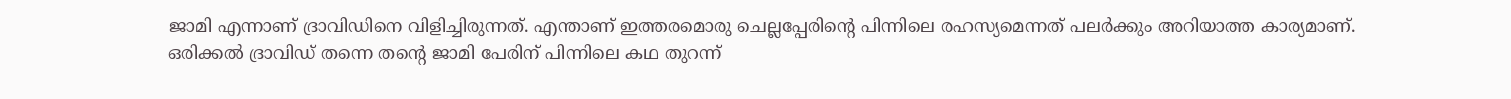ജാമി എന്നാണ് ദ്രാവിഡിനെ വിളിച്ചിരുന്നത്. എന്താണ് ഇത്തരമൊരു ചെല്ലപ്പേരിന്റെ പിന്നിലെ രഹസ്യമെന്നത് പലര്‍ക്കും അറിയാത്ത കാര്യമാണ്. ഒരിക്കല്‍ ദ്രാവിഡ് തന്നെ തന്റെ ജാമി പേരിന് പിന്നിലെ കഥ തുറന്ന്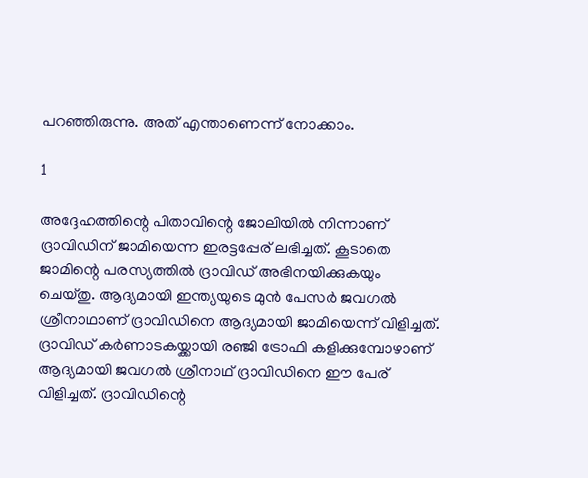പറഞ്ഞിരുന്നു. അത് എന്താണെന്ന് നോക്കാം.

1

അദ്ദേഹത്തിന്റെ പിതാവിന്റെ ജോലിയില്‍ നിന്നാണ് ദ്രാവിഡിന് ജാമിയെന്ന ഇരട്ടപ്പേര് ലഭിച്ചത്. കൂടാതെ ജാമിന്റെ പരസ്യത്തില്‍ ദ്രാവിഡ് അഭിനയിക്കുകയും ചെയ്തു. ആദ്യമായി ഇന്ത്യയുടെ മുന്‍ പേസര്‍ ജവഗല്‍ ശ്രീനാഥാണ് ദ്രാവിഡിനെ ആദ്യമായി ജാമിയെന്ന് വിളിച്ചത്. ദ്രാവിഡ് കര്‍ണാടകയ്ക്കായി രഞ്ജി ട്രോഫി കളിക്കുമ്പോഴാണ് ആദ്യമായി ജവഗല്‍ ശ്രീനാഥ് ദ്രാവിഡിനെ ഈ പേര് വിളിച്ചത്. ദ്രാവിഡിന്റെ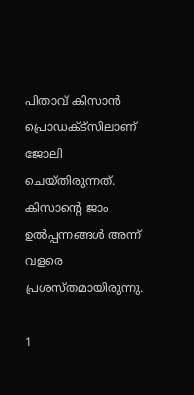പിതാവ് കിസാന്‍ പ്രൊഡക്ട്‌സിലാണ് ജോലി ചെയ്തിരുന്നത്. കിസാന്റെ ജാം ഉല്‍പ്പന്നങ്ങള്‍ അന്ന് വളരെ പ്രശസ്തമായിരുന്നു.

1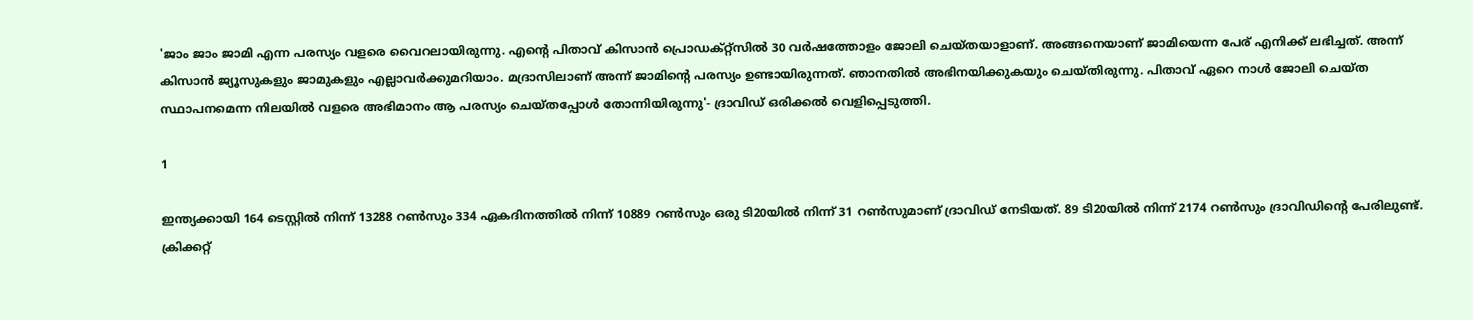'ജാം ജാം ജാമി എന്ന പരസ്യം വളരെ വൈറലായിരുന്നു. എന്റെ പിതാവ് കിസാന്‍ പ്രൊഡക്റ്റ്‌സില്‍ 30 വര്‍ഷത്തോളം ജോലി ചെയ്തയാളാണ്. അങ്ങനെയാണ് ജാമിയെന്ന പേര് എനിക്ക് ലഭിച്ചത്. അന്ന് കിസാന്‍ ജ്യൂസുകളും ജാമുകളും എല്ലാവര്‍ക്കുമറിയാം. മദ്രാസിലാണ് അന്ന് ജാമിന്റെ പരസ്യം ഉണ്ടായിരുന്നത്. ഞാനതില്‍ അഭിനയിക്കുകയും ചെയ്തിരുന്നു. പിതാവ് ഏറെ നാള്‍ ജോലി ചെയ്ത സ്ഥാപനമെന്ന നിലയില്‍ വളരെ അഭിമാനം ആ പരസ്യം ചെയ്തപ്പോള്‍ തോന്നിയിരുന്നു'- ദ്രാവിഡ് ഒരിക്കല്‍ വെളിപ്പെടുത്തി.

1

ഇന്ത്യക്കായി 164 ടെസ്റ്റില്‍ നിന്ന് 13288 റണ്‍സും 334 ഏകദിനത്തില്‍ നിന്ന് 10889 റണ്‍സും ഒരു ടി20യില്‍ നിന്ന് 31 റണ്‍സുമാണ് ദ്രാവിഡ് നേടിയത്. 89 ടി20യില്‍ നിന്ന് 2174 റണ്‍സും ദ്രാവിഡിന്റെ പേരിലുണ്ട്. ക്രിക്കറ്റ്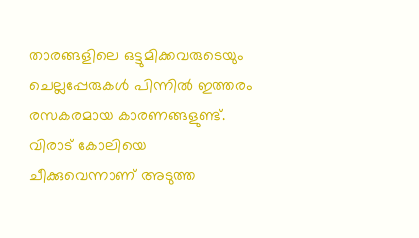താരങ്ങളിലെ ഒട്ടുമിക്കവരുടെയും ചെല്ലപ്പേരുകള്‍ പിന്നില്‍ ഇത്തരം രസകരമായ കാരണങ്ങളുണ്ട്. വിരാട് കോലിയെ ചീക്കുവെന്നാണ് അടുത്ത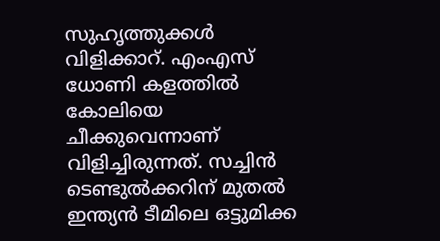സുഹൃത്തുക്കള്‍ വിളിക്കാറ്. എംഎസ് ധോണി കളത്തില്‍ കോലിയെ ചീക്കുവെന്നാണ് വിളിച്ചിരുന്നത്. സച്ചിന്‍ ടെണ്ടുല്‍ക്കറിന് മുതല്‍ ഇന്ത്യന്‍ ടീമിലെ ഒട്ടുമിക്ക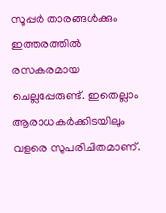സൂപ്പര്‍ താരങ്ങള്‍ക്കും ഇത്തരത്തില്‍ രസകരമായ ചെല്ലപ്പേരുണ്ട്. ഇതെല്ലാം ആരാധകര്‍ക്കിടയിലും വളരെ സുപരിചിതമാണ്.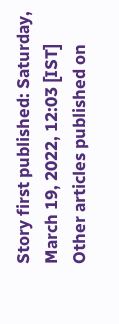Story first published: Saturday, March 19, 2022, 12:03 [IST]
Other articles published on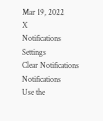Mar 19, 2022
X
Notifications
Settings
Clear Notifications
Notifications
Use the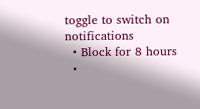toggle to switch on notifications
  • Block for 8 hours
  •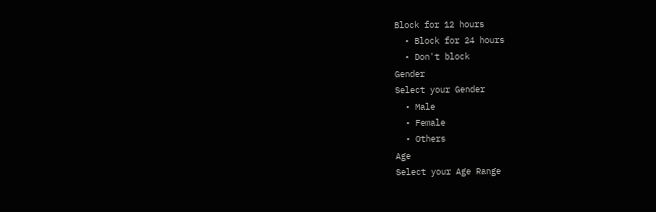Block for 12 hours
  • Block for 24 hours
  • Don't block
Gender
Select your Gender
  • Male
  • Female
  • Others
Age
Select your Age Range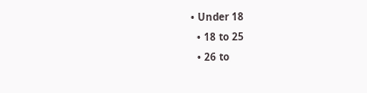• Under 18
  • 18 to 25
  • 26 to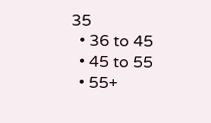35
  • 36 to 45
  • 45 to 55
  • 55+